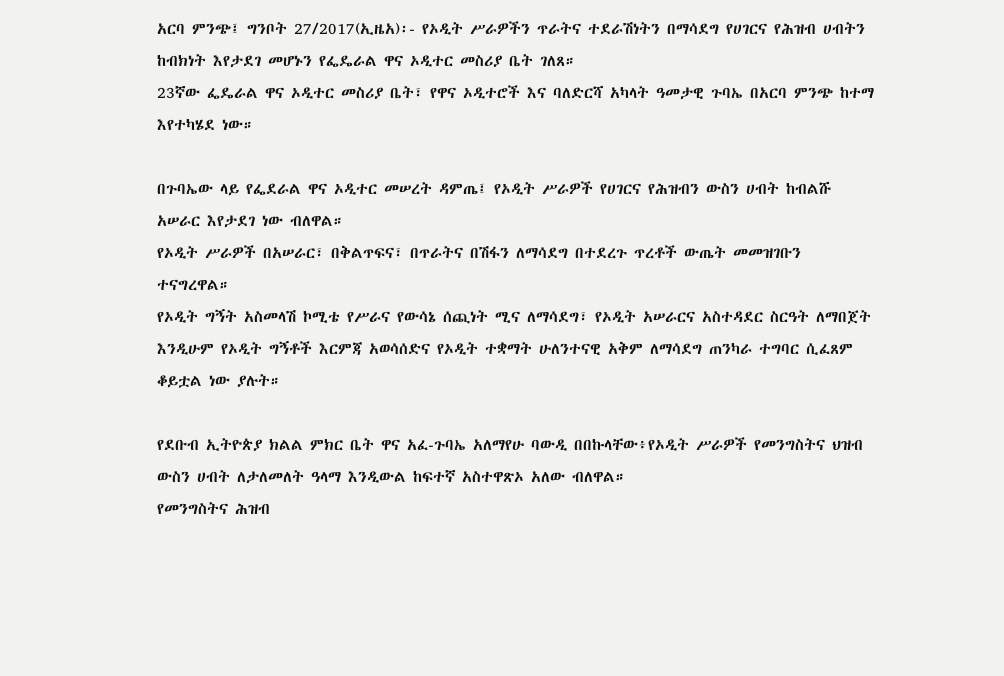አርባ ምንጭ፤ ግንቦት 27/2017(ኢዜአ)፡- የኦዲት ሥራዎችን ጥራትና ተደራሽነትን በማሳደግ የሀገርና የሕዝብ ሀብትን ከብክነት እየታደገ መሆኑን የፌዴራል ዋና ኦዲተር መስሪያ ቤት ገለጸ።
23ኛው ፌዴራል ዋና ኦዲተር መስሪያ ቤት፣ የዋና ኦዲተሮች እና ባለድርሻ አካላት ዓመታዊ ጉባኤ በአርባ ምንጭ ከተማ እየተካሄደ ነው።

በጉባኤው ላይ የፌደራል ዋና ኦዲተር መሠረት ዳምጤ፤ የኦዲት ሥራዎች የሀገርና የሕዝብን ውስን ሀብት ከብልሹ አሠራር እየታደገ ነው ብለዋል።
የኦዲት ሥራዎች በአሠራር፣ በቅልጥፍና፣ በጥራትና በሽፋን ለማሳደግ በተደረጉ ጥረቶች ውጤት መመዝገቡን ተናግረዋል።
የኦዲት ግኝት አስመላሽ ኮሚቴ የሥራና የውሳኔ ሰጪነት ሚና ለማሳደግ፣ የኦዲት አሠራርና አስተዳደር ስርዓት ለማበጀት እንዲሁም የኦዲት ግኝቶች እርምጃ አወሳሰድና የኦዲት ተቋማት ሁለንተናዊ አቅም ለማሳደግ ጠንካራ ተግባር ሲፈጸም ቆይቷል ነው ያሉት።

የደቡብ ኢትዮጵያ ክልል ምክር ቤት ዋና አፈ-ጉባኤ አለማየሁ ባውዲ በበኩላቸው፥የኦዲት ሥራዎች የመንግስትና ህዝብ ውስን ሀብት ለታለመለት ዓላማ እንዲውል ከፍተኛ አስተዋጽኦ አለው ብለዋል።
የመንግስትና ሕዝብ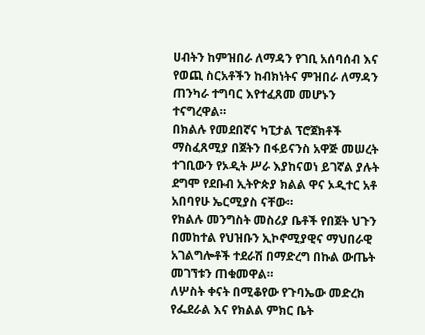ሀብትን ከምዝበራ ለማዳን የገቢ አሰባሰብ እና የወጪ ስርአቶችን ከብክነትና ምዝበራ ለማዳን ጠንካራ ተግባር እየተፈጸመ መሆኑን ተናግረዋል።
በክልሉ የመደበኛና ካፒታል ፕሮጀክቶች ማስፈጸሚያ በጀትን በፋይናንስ አዋጅ መሠረት ተገቢውን የኦዲት ሥራ እያከናወነ ይገኛል ያሉት ደግሞ የደቡብ ኢትዮጵያ ክልል ዋና ኦዲተር አቶ አበባየሁ ኤርሚያስ ናቸው።
የክልሉ መንግስት መስሪያ ቤቶች የበጀት ህጉን በመከተል የህዝቡን ኢኮኖሚያዊና ማህበራዊ አገልግሎቶች ተደራሽ በማድረግ በኩል ውጤት መገኘቱን ጠቁመዋል።
ለሦስት ቀናት በሚቆየው የጉባኤው መድረክ የፌደራል እና የክልል ምክር ቤት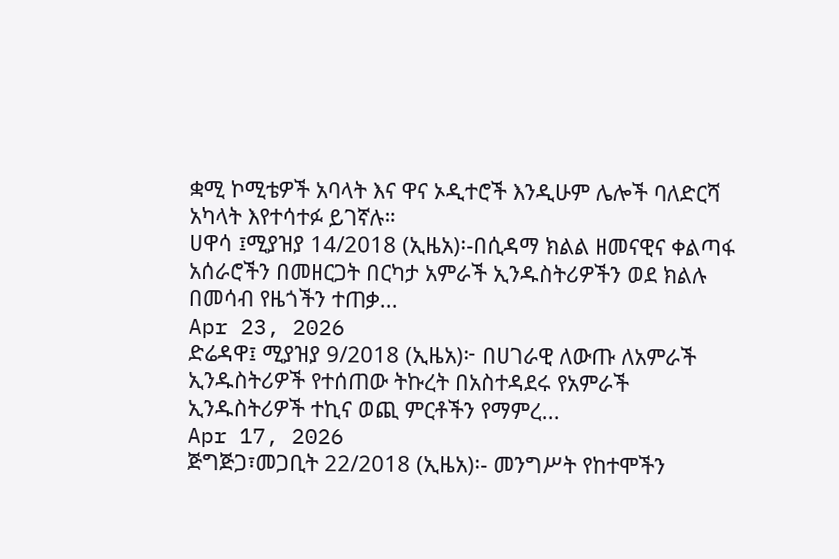ቋሚ ኮሚቴዎች አባላት እና ዋና ኦዲተሮች እንዲሁም ሌሎች ባለድርሻ አካላት እየተሳተፉ ይገኛሉ።
ሀዋሳ ፤ሚያዝያ 14/2018 (ኢዜአ)፡-በሲዳማ ክልል ዘመናዊና ቀልጣፋ አሰራሮችን በመዘርጋት በርካታ አምራች ኢንዱስትሪዎችን ወደ ክልሉ በመሳብ የዜጎችን ተጠቃ...
Apr 23, 2026
ድሬዳዋ፤ ሚያዝያ 9/2018 (ኢዜአ)፦ በሀገራዊ ለውጡ ለአምራች ኢንዱስትሪዎች የተሰጠው ትኩረት በአስተዳደሩ የአምራች ኢንዱስትሪዎች ተኪና ወጪ ምርቶችን የማምረ...
Apr 17, 2026
ጅግጅጋ፣መጋቢት 22/2018 (ኢዜአ)፡- መንግሥት የከተሞችን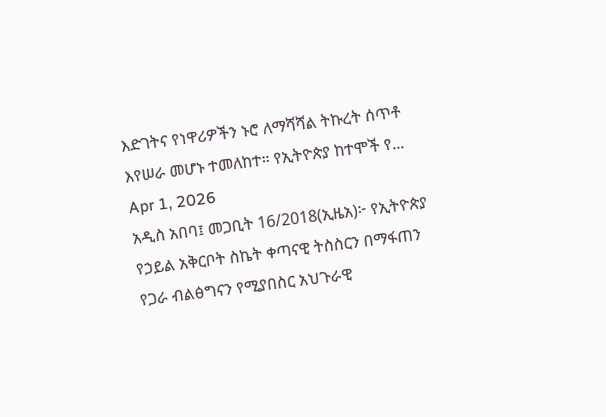እድገትና የነዋሪዎችን ኑሮ ለማሻሻል ትኩረት ሰጥቶ እየሠራ መሆኑ ተመለከተ። የኢትዮጵያ ከተሞች የ...
Apr 1, 2026
አዲስ አበባ፤ መጋቢት 16/2018(ኢዜአ)፦ የኢትዮጵያ የኃይል አቅርቦት ስኬት ቀጣናዊ ትስስርን በማፋጠን የጋራ ብልፅግናን የሚያበስር አህጉራዊ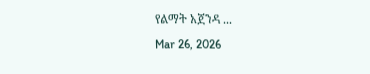የልማት አጀንዳ ...
Mar 26, 2026